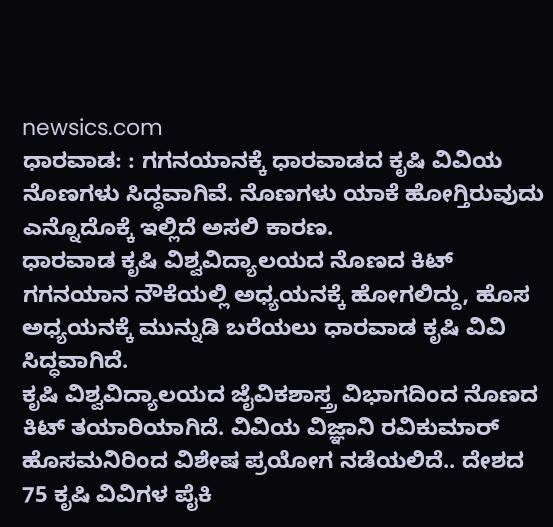newsics.com
ಧಾರವಾಡ: : ಗಗನಯಾನಕ್ಕೆ ಧಾರವಾಡದ ಕೃಷಿ ವಿವಿಯ ನೊಣಗಳು ಸಿದ್ಧವಾಗಿವೆ. ನೊಣಗಳು ಯಾಕೆ ಹೋಗ್ತಿರುವುದು ಎನ್ನೊದೊಕ್ಕೆ ಇಲ್ಲಿದೆ ಅಸಲಿ ಕಾರಣ.
ಧಾರವಾಡ ಕೃಷಿ ವಿಶ್ವವಿದ್ಯಾಲಯದ ನೊಣದ ಕಿಟ್ ಗಗನಯಾನ ನೌಕೆಯಲ್ಲಿ ಅಧ್ಯಯನಕ್ಕೆ ಹೋಗಲಿದ್ದು, ಹೊಸ ಅಧ್ಯಯನಕ್ಕೆ ಮುನ್ನುಡಿ ಬರೆಯಲು ಧಾರವಾಡ ಕೃಷಿ ವಿವಿ ಸಿದ್ಧವಾಗಿದೆ.
ಕೃಷಿ ವಿಶ್ವವಿದ್ಯಾಲಯದ ಜೈವಿಕಶಾಸ್ತ್ರ ವಿಭಾಗದಿಂದ ನೊಣದ ಕಿಟ್ ತಯಾರಿಯಾಗಿದೆ. ವಿವಿಯ ವಿಜ್ಞಾನಿ ರವಿಕುಮಾರ್ ಹೊಸಮನಿರಿಂದ ವಿಶೇಷ ಪ್ರಯೋಗ ನಡೆಯಲಿದೆ.. ದೇಶದ 75 ಕೃಷಿ ವಿವಿಗಳ ಪೈಕಿ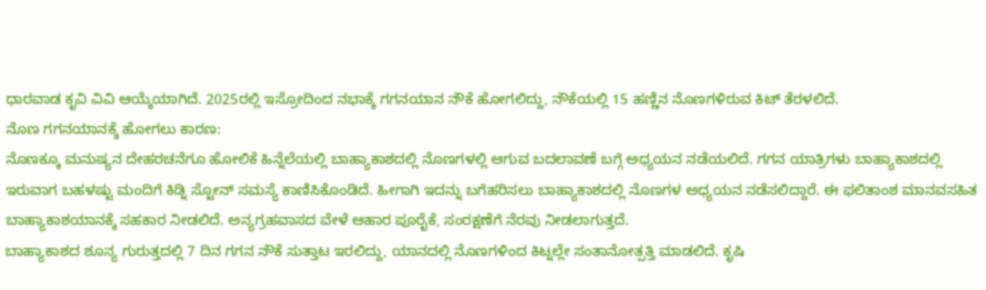ಧಾರವಾಡ ಕೃವಿ ವಿವಿ ಆಯ್ಕೆಯಾಗಿದೆ. 2025ರಲ್ಲಿ ಇಸ್ರೋದಿಂದ ನಭಾಕ್ಕೆ ಗಗನಯಾನ ನೌಕೆ ಹೋಗಲಿದ್ದು, ನೌಕೆಯಲ್ಲಿ 15 ಹಣ್ಣಿನ ನೊಣಗಳಿರುವ ಕಿಟ್ ತೆರಳಲಿದೆ.
ನೊಣ ಗಗನಯಾನಕ್ಕೆ ಹೋಗಲು ಕಾರಣ:
ನೊಣಕ್ಕೂ ಮನುಷ್ಯನ ದೇಹರಚನೆಗೂ ಹೋಲಿಕೆ ಹಿನ್ನೆಲೆಯಲ್ಲಿ ಬಾಹ್ಯಾಕಾಶದಲ್ಲಿ ನೊಣಗಳಲ್ಲಿ ಆಗುವ ಬದಲಾವಣೆ ಬಗ್ಗೆ ಅಧ್ಯಯನ ನಡೆಯಲಿದೆ. ಗಗನ ಯಾತ್ರಿಗಳು ಬಾಹ್ಯಾಕಾಶದಲ್ಲಿ ಇರುವಾಗ ಬಹಳಷ್ಟು ಮಂದಿಗೆ ಕಿಡ್ನಿ ಸ್ಟೋನ್ ಸಮಸ್ಯೆ ಕಾಣಿಸಿಕೊಂಡಿದೆ. ಹೀಗಾಗಿ ಇದನ್ನು ಬಗೆಹರಿಸಲು ಬಾಹ್ಯಾಕಾಶದಲ್ಲಿ ನೊಣಗಳ ಅಧ್ಯಯನ ನಡೆಸಲಿದ್ದಾರೆ. ಈ ಫಲಿತಾಂಶ ಮಾನವಸಹಿತ ಬಾಹ್ಯಾಕಾಶಯಾನಕ್ಕೆ ಸಹಕಾರ ನೀಡಲಿದೆ. ಅನ್ಯಗ್ರಹವಾಸದ ವೇಳೆ ಆಹಾರ ಪೂರೈಕೆ, ಸಂರಕ್ಷಣೆಗೆ ನೆರವು ನೀಡಲಾಗುತ್ತದೆ.
ಬಾಹ್ಯಾಕಾಶದ ಶೂನ್ಯ ಗುರುತ್ತದಲ್ಲಿ 7 ದಿನ ಗಗನ ನೌಕೆ ಸುತ್ತಾಟ ಇರಲಿದ್ದು, ಯಾನದಲ್ಲಿ ನೊಣಗಳಿಂದ ಕಿಟ್ನಲ್ಲೇ ಸಂತಾನೋತ್ಪತ್ತಿ ಮಾಡಲಿದೆ. ಕೃಷಿ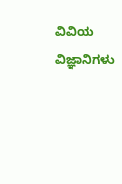ವಿವಿಯ ವಿಜ್ಞಾನಿಗಳು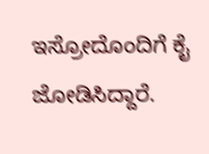ಇಸ್ರೋದೊಂದಿಗೆ ಕೈ ಜೋಡಿಸಿದ್ದಾರೆ.